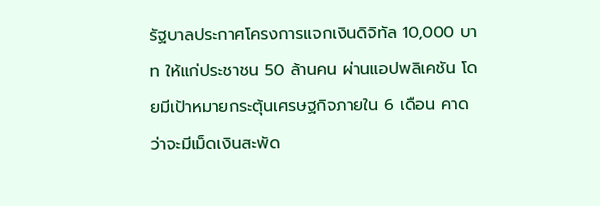รัฐบาลประกาศโครงการแจกเงินดิจิทัล 10,000 บาท ให้แก่ประชาชน 50 ล้านคน ผ่านแอปพลิเคชัน โดยมีเป้าหมายกระตุ้นเศรษฐกิจภายใน 6 เดือน คาดว่าจะมีเม็ดเงินสะพัด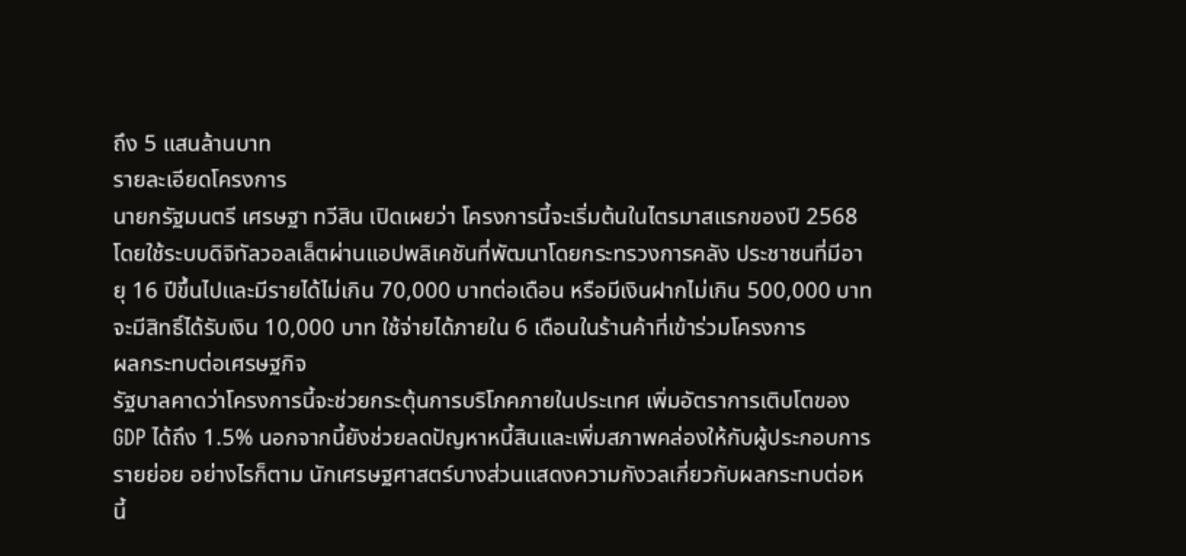ถึง 5 แสนล้านบาท
รายละเอียดโครงการ
นายกรัฐมนตรี เศรษฐา ทวีสิน เปิดเผยว่า โครงการนี้จะเริ่มต้นในไตรมาสแรกของปี 2568 โดยใช้ระบบดิจิทัลวอลเล็ตผ่านแอปพลิเคชันที่พัฒนาโดยกระทรวงการคลัง ประชาชนที่มีอายุ 16 ปีขึ้นไปและมีรายได้ไม่เกิน 70,000 บาทต่อเดือน หรือมีเงินฝากไม่เกิน 500,000 บาท จะมีสิทธิ์ได้รับเงิน 10,000 บาท ใช้จ่ายได้ภายใน 6 เดือนในร้านค้าที่เข้าร่วมโครงการ
ผลกระทบต่อเศรษฐกิจ
รัฐบาลคาดว่าโครงการนี้จะช่วยกระตุ้นการบริโภคภายในประเทศ เพิ่มอัตราการเติบโตของ GDP ได้ถึง 1.5% นอกจากนี้ยังช่วยลดปัญหาหนี้สินและเพิ่มสภาพคล่องให้กับผู้ประกอบการรายย่อย อย่างไรก็ตาม นักเศรษฐศาสตร์บางส่วนแสดงความกังวลเกี่ยวกับผลกระทบต่อหนี้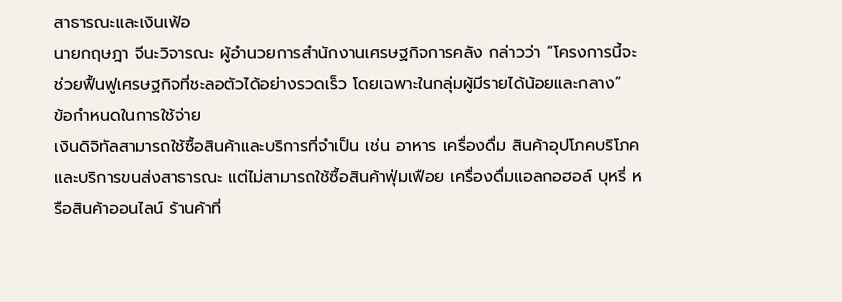สาธารณะและเงินเฟ้อ
นายกฤษฎา จีนะวิจารณะ ผู้อำนวยการสำนักงานเศรษฐกิจการคลัง กล่าวว่า “โครงการนี้จะช่วยฟื้นฟูเศรษฐกิจที่ชะลอตัวได้อย่างรวดเร็ว โดยเฉพาะในกลุ่มผู้มีรายได้น้อยและกลาง”
ข้อกำหนดในการใช้จ่าย
เงินดิจิทัลสามารถใช้ซื้อสินค้าและบริการที่จำเป็น เช่น อาหาร เครื่องดื่ม สินค้าอุปโภคบริโภค และบริการขนส่งสาธารณะ แต่ไม่สามารถใช้ซื้อสินค้าฟุ่มเฟือย เครื่องดื่มแอลกอฮอล์ บุหรี่ หรือสินค้าออนไลน์ ร้านค้าที่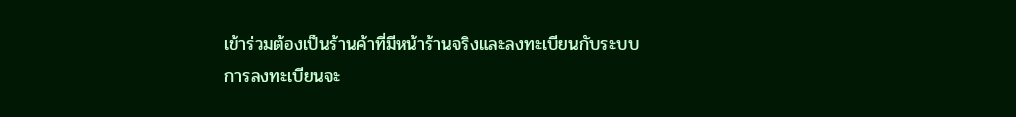เข้าร่วมต้องเป็นร้านค้าที่มีหน้าร้านจริงและลงทะเบียนกับระบบ
การลงทะเบียนจะ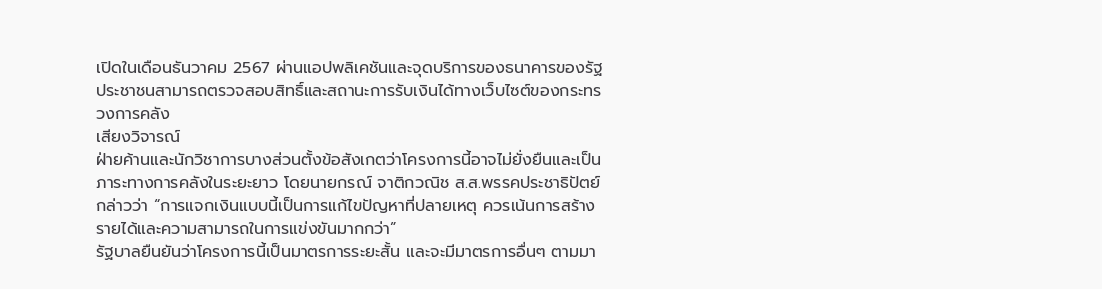เปิดในเดือนธันวาคม 2567 ผ่านแอปพลิเคชันและจุดบริการของธนาคารของรัฐ ประชาชนสามารถตรวจสอบสิทธิ์และสถานะการรับเงินได้ทางเว็บไซต์ของกระทรวงการคลัง
เสียงวิจารณ์
ฝ่ายค้านและนักวิชาการบางส่วนตั้งข้อสังเกตว่าโครงการนี้อาจไม่ยั่งยืนและเป็นภาระทางการคลังในระยะยาว โดยนายกรณ์ จาติกวณิช ส.ส.พรรคประชาธิปัตย์ กล่าวว่า “การแจกเงินแบบนี้เป็นการแก้ไขปัญหาที่ปลายเหตุ ควรเน้นการสร้างรายได้และความสามารถในการแข่งขันมากกว่า”
รัฐบาลยืนยันว่าโครงการนี้เป็นมาตรการระยะสั้น และจะมีมาตรการอื่นๆ ตามมา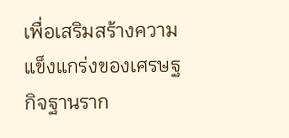เพื่อเสริมสร้างความแข็งแกร่งของเศรษฐกิจฐานราก